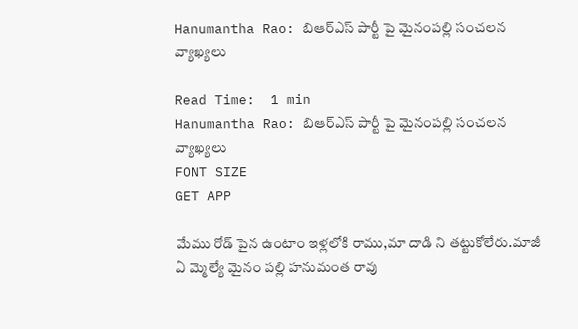Hanumantha Rao: బిఆర్ఎస్ పార్టీ పై మైనంపల్లి సంచలన వ్యాఖ్యలు

Read Time:  1 min
Hanumantha Rao: బిఆర్ఎస్ పార్టీ పై మైనంపల్లి సంచలన వ్యాఖ్యలు
FONT SIZE
GET APP

మేము రోడ్ పైన ఉంటాం ఇళ్లలోకి రాము,మా దాడి ని తట్టుకోలేరు.మాజీ ఏ మ్మెల్యే మైనం పల్లి హనుమంత రావు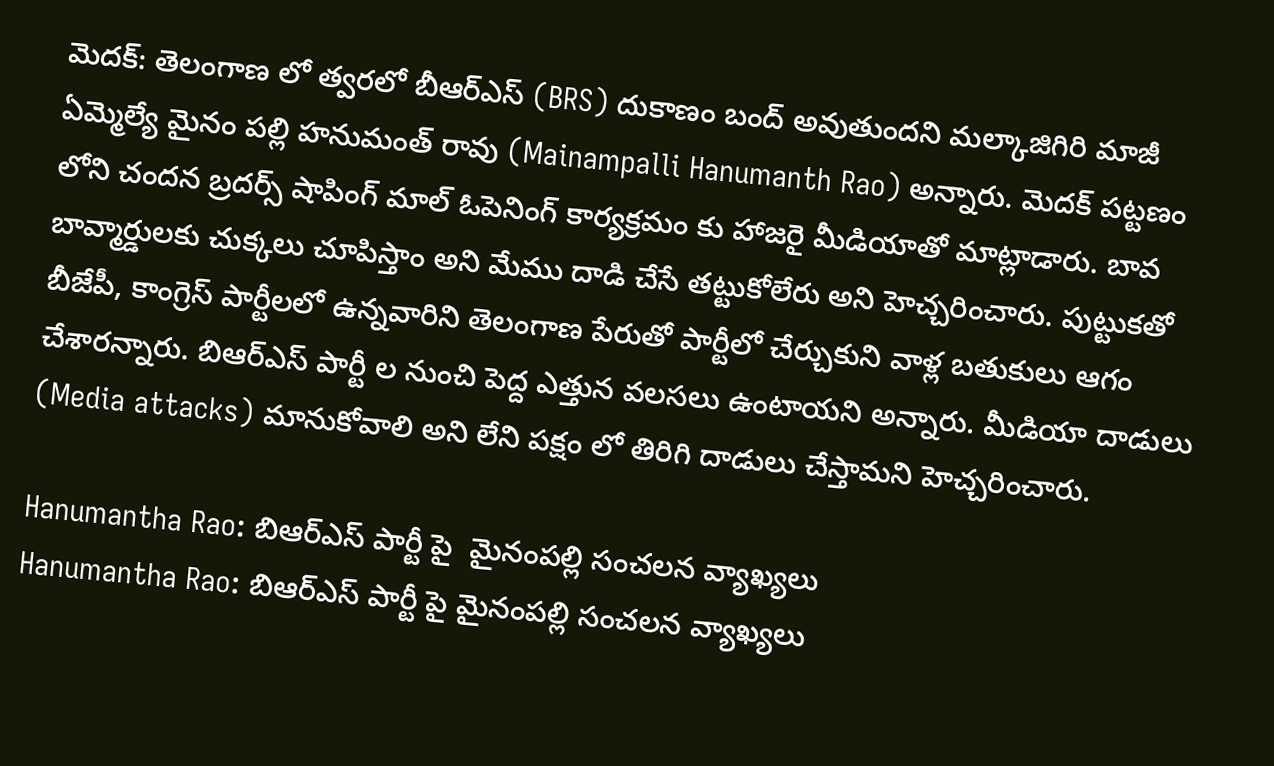మెదక్: తెలంగాణ లో త్వరలో బీఆర్ఎస్ (BRS) దుకాణం బంద్ అవుతుందని మల్కాజిగిరి మాజీ ఏమ్మెల్యే మైనం పల్లి హనుమంత్ రావు (Mainampalli Hanumanth Rao) అన్నారు. మెదక్ పట్టణం లోని చందన బ్రదర్స్ షాపింగ్ మాల్ ఓపెనింగ్ కార్యక్రమం కు హాజరై మీడియాతో మాట్లాడారు. బావ బావ్మార్డులకు చుక్కలు చూపిస్తాం అని మేము దాడి చేసే తట్టుకోలేరు అని హెచ్చరించారు. పుట్టుకతో బీజేపీ, కాంగ్రెస్ పార్టీలలో ఉన్నవారిని తెలంగాణ పేరుతో పార్టీలో చేర్చుకుని వాళ్ల బతుకులు ఆగం చేశారన్నారు. బిఆర్ఎస్ పార్టీ ల నుంచి పెద్ద ఎత్తున వలసలు ఉంటాయని అన్నారు. మీడియా దాడులు (Media attacks) మానుకోవాలి అని లేని పక్షం లో తిరిగి దాడులు చేస్తామని హెచ్చరించారు.

Hanumantha Rao: బిఆర్ఎస్ పార్టీ పై  మైనంపల్లి సంచలన వ్యాఖ్యలు
Hanumantha Rao: బిఆర్ఎస్ పార్టీ పై మైనంపల్లి సంచలన వ్యాఖ్యలు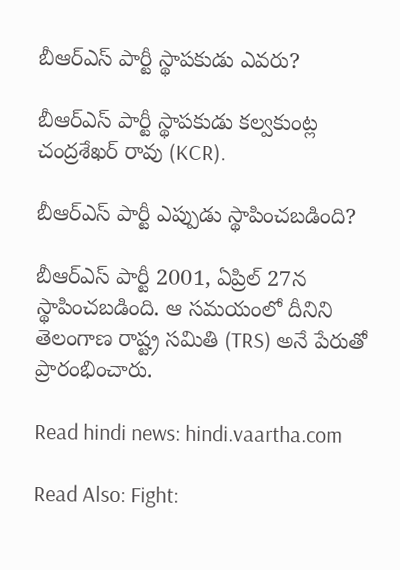బీఆర్ఎస్ పార్టీ స్థాపకుడు ఎవరు?

బీఆర్ఎస్ పార్టీ స్థాపకుడు కల్వకుంట్ల చంద్రశేఖర్ రావు (KCR).

బీఆర్ఎస్ పార్టీ ఎప్పుడు స్థాపించబడింది?

బీఆర్ఎస్ పార్టీ 2001, ఏప్రిల్ 27న స్థాపించబడింది. ఆ సమయంలో దీనిని తెలంగాణ రాష్ట్ర సమితి (TRS) అనే పేరుతో ప్రారంభించారు.

Read hindi news: hindi.vaartha.com

Read Also: Fight: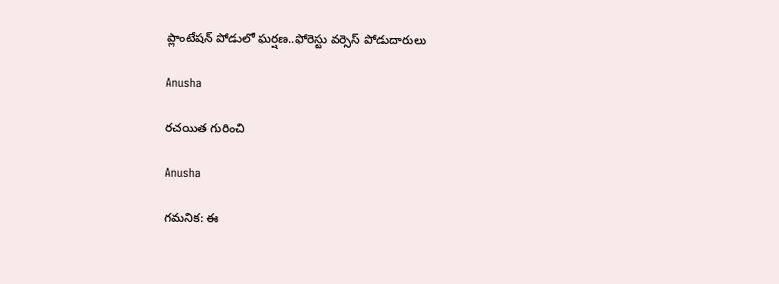ప్లాంటేషన్ పోడులో ఘర్షణ..ఫోరెస్టు వర్సెస్ పోడుదారులు

Anusha

రచయిత గురించి

Anusha

గమనిక: ఈ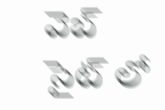వెబ్ సైట్ లో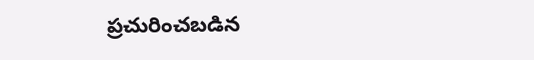ప్రచురించబడిన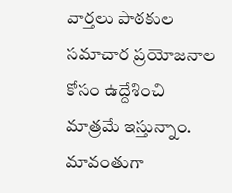వార్తలు పాఠకుల సమాచార ప్రయోజనాల కోసం ఉద్దేశించి మాత్రమే ఇస్తున్నాం. మావంతుగా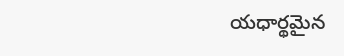యధార్థమైన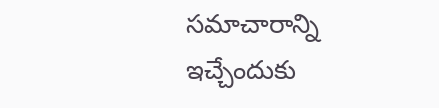సమాచారాన్ని ఇచ్చేందుకు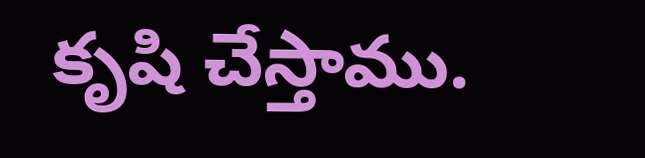కృషి చేస్తాము.